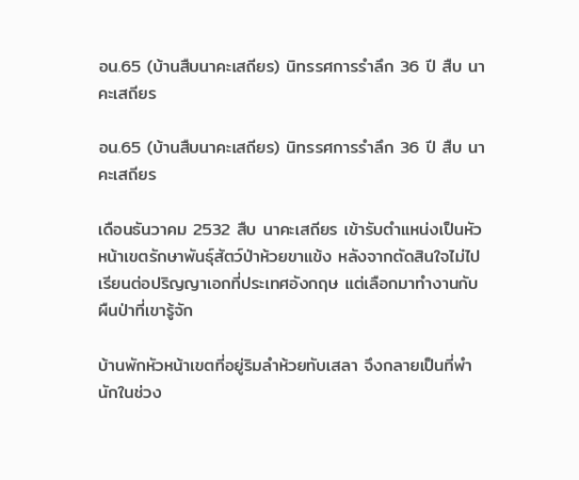อน.65 (บ้านสืบนาคะเสถียร) นิทรรศการรำลึก 36 ปี สืบ นาคะเสถียร

อน.65 (บ้านสืบนาคะเสถียร) นิทรรศการรำลึก 36 ปี สืบ นาคะเสถียร

เดือนธันวาคม 2532 สืบ นาคะเสถียร เข้ารับตำแหน่งเป็นหัวหน้าเขตรักษาพันธุ์สัตว์ป่าห้วยขาแข้ง หลังจากตัดสินใจไม่ไปเรียนต่อปริญญาเอกที่ประเทศอังกฤษ แต่เลือกมาทำงานกับผืนป่าที่เขารู้จัก

บ้านพักหัวหน้าเขตที่อยู่ริมลำห้วยทับเสลา จึงกลายเป็นที่พำนักในช่วง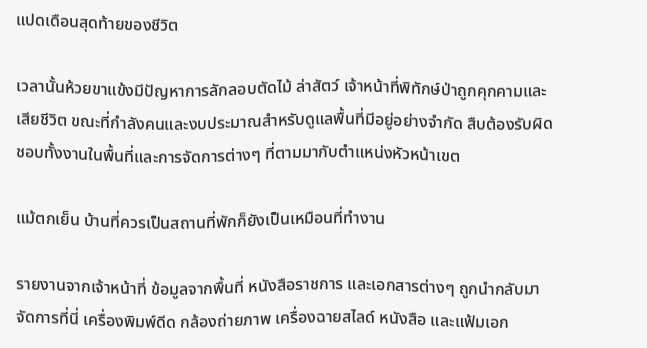แปดเดือนสุดท้ายของชีวิต

เวลานั้นห้วยขาแข้งมีปัญหาการลักลอบตัดไม้ ล่าสัตว์ เจ้าหน้าที่พิทักษ์ป่าถูกคุกคามและเสียชีวิต ขณะที่กำลังคนและงบประมาณสำหรับดูแลพื้นที่มีอยู่อย่างจำกัด สืบต้องรับผิดชอบทั้งงานในพื้นที่และการจัดการต่างๆ ที่ตามมากับตำแหน่งหัวหน้าเขต

แม้ตกเย็น บ้านที่ควรเป็นสถานที่พักก็ยังเป็นเหมือนที่ทำงาน

รายงานจากเจ้าหน้าที่ ข้อมูลจากพื้นที่ หนังสือราชการ และเอกสารต่างๆ ถูกนำกลับมาจัดการที่นี่ เครื่องพิมพ์ดีด กล้องถ่ายภาพ เครื่องฉายสไลด์ หนังสือ และแฟ้มเอก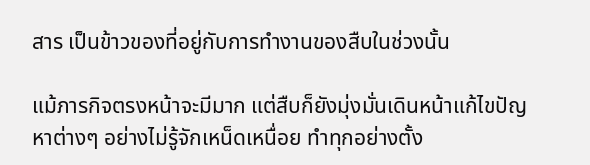สาร เป็นข้าวของที่อยู่กับการทำงานของสืบในช่วงนั้น

แม้ภารกิจตรงหน้าจะมีมาก แต่สืบก็ยังมุ่งมั่นเดินหน้าแก้ไขปัญหาต่างๆ อย่างไม่รู้จักเหน็ดเหนื่อย ทำทุกอย่างตั้ง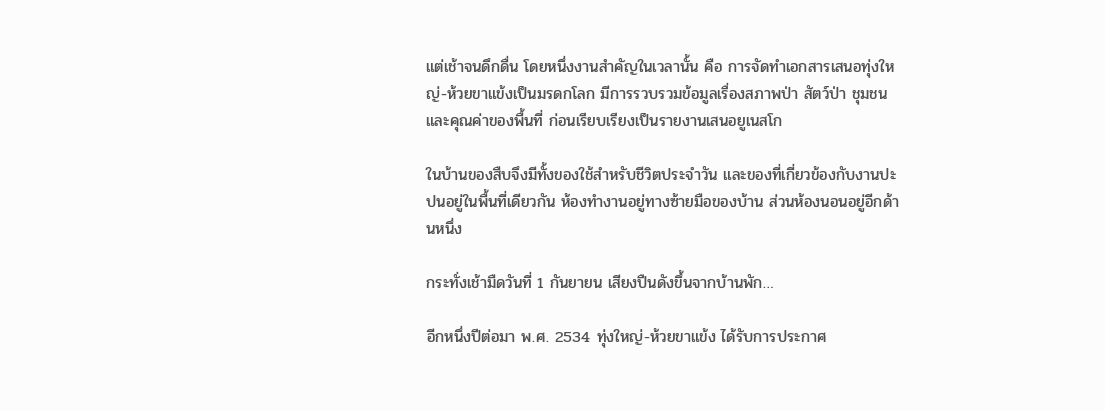แต่เช้าจนดึกดื่น โดยหนึ่งงานสำคัญในเวลานั้น คือ การจัดทำเอกสารเสนอทุ่งใหญ่-ห้วยขาแข้งเป็นมรดกโลก มีการรวบรวมข้อมูลเรื่องสภาพป่า สัตว์ป่า ชุมชน และคุณค่าของพื้นที่ ก่อนเรียบเรียงเป็นรายงานเสนอยูเนสโก

ในบ้านของสืบจึงมีทั้งของใช้สำหรับชีวิตประจำวัน และของที่เกี่ยวข้องกับงานปะปนอยู่ในพื้นที่เดียวกัน ห้องทำงานอยู่ทางซ้ายมือของบ้าน ส่วนห้องนอนอยู่อีกด้านหนึ่ง

กระทั่งเช้ามืดวันที่ 1 กันยายน เสียงปืนดังขึ้นจากบ้านพัก…

อีกหนึ่งปีต่อมา พ.ศ. 2534 ทุ่งใหญ่-ห้วยขาแข้ง ได้รับการประกาศ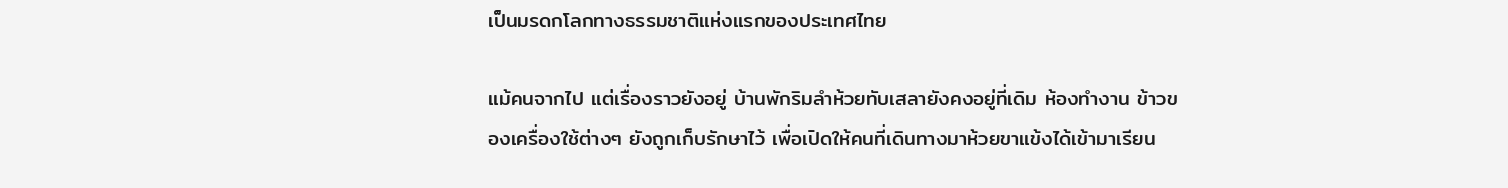เป็นมรดกโลกทางธรรมชาติแห่งแรกของประเทศไทย

แม้คนจากไป แต่เรื่องราวยังอยู่ บ้านพักริมลำห้วยทับเสลายังคงอยู่ที่เดิม ห้องทำงาน ข้าวของเครื่องใช้ต่างๆ ยังถูกเก็บรักษาไว้ เพื่อเปิดให้คนที่เดินทางมาห้วยขาแข้งได้เข้ามาเรียน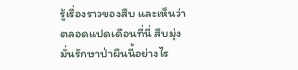รู้เรื่องราวของสืบ และเห็นว่าตลอดแปดเดือนที่นี่ สืบมุ่งมั่นรักษาป่าผืนนี้อย่างไร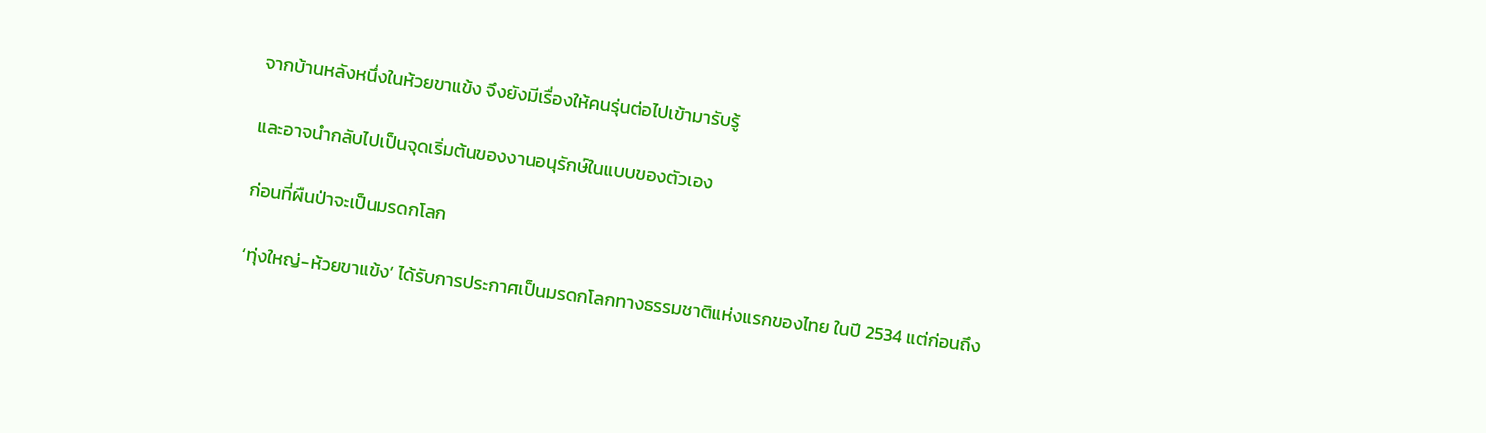จากบ้านหลังหนึ่งในห้วยขาแข้ง จึงยังมีเรื่องให้คนรุ่นต่อไปเข้ามารับรู้

และอาจนำกลับไปเป็นจุดเริ่มต้นของงานอนุรักษ์ในแบบของตัวเอง

ก่อนที่ผืนป่าจะเป็นมรดกโลก

‘ทุ่งใหญ่-ห้วยขาแข้ง’ ได้รับการประกาศเป็นมรดกโลกทางธรรมชาติแห่งแรกของไทย ในปี 2534 แต่ก่อนถึง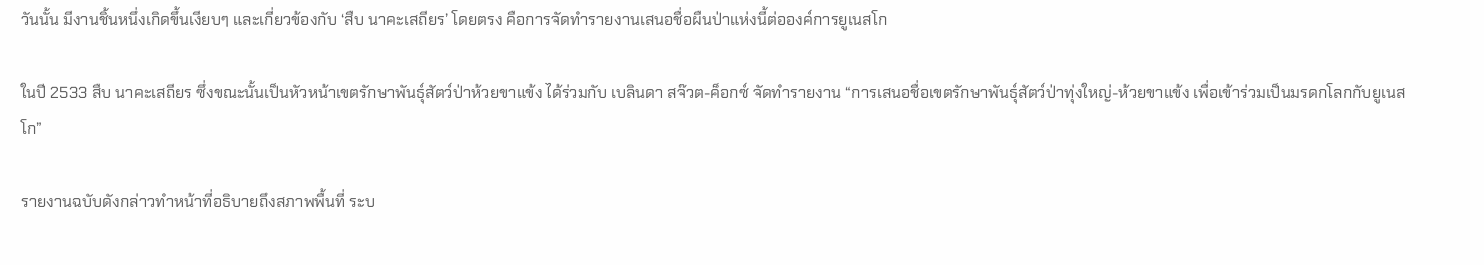วันนั้น มีงานชิ้นหนึ่งเกิดขึ้นเงียบๆ และเกี่ยวข้องกับ ‘สืบ นาคะเสถียร’ โดยตรง คือการจัดทำรายงานเสนอชื่อผืนป่าแห่งนี้ต่อองค์การยูเนสโก

ในปี 2533 สืบ นาคะเสถียร ซึ่งขณะนั้นเป็นหัวหน้าเขตรักษาพันธุ์สัตว์ป่าห้วยขาแข้ง ได้ร่วมกับ เบลินดา สจ๊วต-ค็อกซ์ จัดทำรายงาน “การเสนอชื่อเขตรักษาพันธุ์สัตว์ป่าทุ่งใหญ่-ห้วยขาแข้ง เพื่อเข้าร่วมเป็นมรดกโลกกับยูเนสโก”

รายงานฉบับดังกล่าวทำหน้าที่อธิบายถึงสภาพพื้นที่ ระบ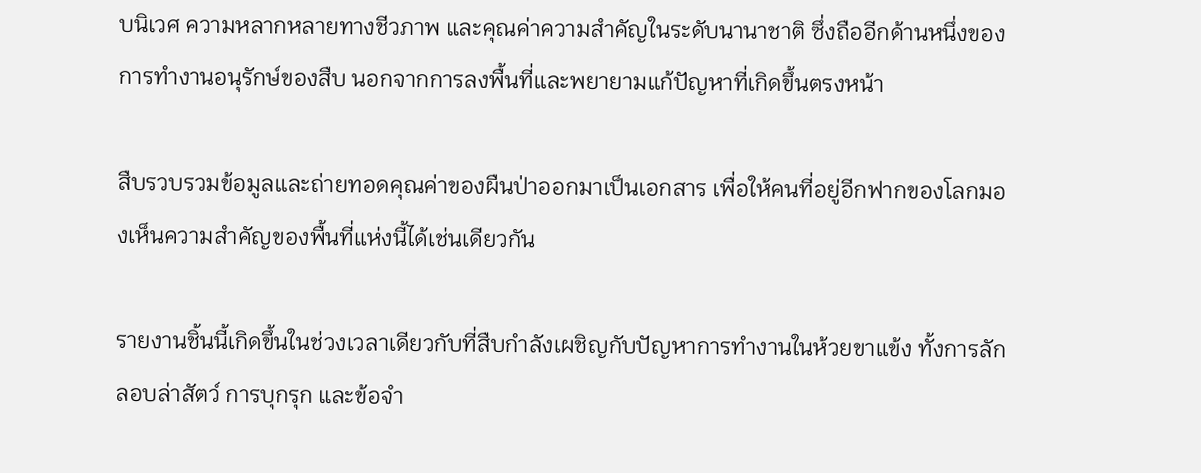บนิเวศ ความหลากหลายทางชีวภาพ และคุณค่าความสำคัญในระดับนานาชาติ ซึ่งถืออีกด้านหนึ่งของการทำงานอนุรักษ์ของสืบ นอกจากการลงพื้นที่และพยายามแก้ปัญหาที่เกิดขึ้นตรงหน้า

สืบรวบรวมข้อมูลและถ่ายทอดคุณค่าของผืนป่าออกมาเป็นเอกสาร เพื่อให้คนที่อยู่อีกฟากของโลกมองเห็นความสำคัญของพื้นที่แห่งนี้ได้เช่นเดียวกัน

รายงานชิ้นนี้เกิดขึ้นในช่วงเวลาเดียวกับที่สืบกำลังเผชิญกับปัญหาการทำงานในห้วยขาแข้ง ทั้งการลักลอบล่าสัตว์ การบุกรุก และข้อจำ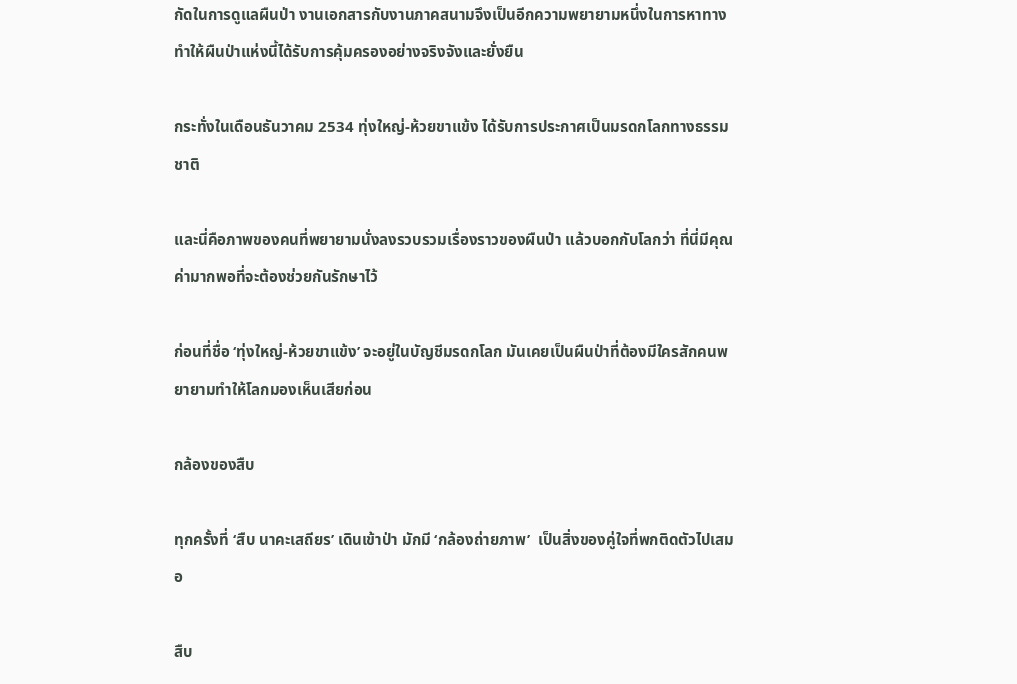กัดในการดูแลผืนป่า งานเอกสารกับงานภาคสนามจึงเป็นอีกความพยายามหนึ่งในการหาทางทำให้ผืนป่าแห่งนี้ได้รับการคุ้มครองอย่างจริงจังและยั่งยืน

กระทั่งในเดือนธันวาคม 2534 ทุ่งใหญ่-ห้วยขาแข้ง ได้รับการประกาศเป็นมรดกโลกทางธรรมชาติ

และนี่คือภาพของคนที่พยายามนั่งลงรวบรวมเรื่องราวของผืนป่า แล้วบอกกับโลกว่า ที่นี่มีคุณค่ามากพอที่จะต้องช่วยกันรักษาไว้

ก่อนที่ชื่อ ‘ทุ่งใหญ่-ห้วยขาแข้ง’ จะอยู่ในบัญชีมรดกโลก มันเคยเป็นผืนป่าที่ต้องมีใครสักคนพยายามทำให้โลกมองเห็นเสียก่อน

กล้องของสืบ

ทุกครั้งที่ ‘สืบ นาคะเสถียร’ เดินเข้าป่า มักมี ‘กล้องถ่ายภาพ’  เป็นสิ่งของคู่ใจที่พกติดตัวไปเสมอ

สืบ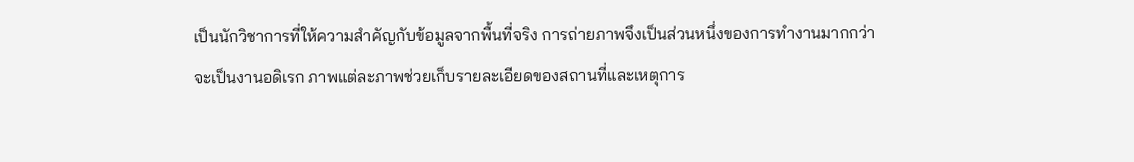เป็นนักวิชาการที่ให้ความสำคัญกับข้อมูลจากพื้นที่จริง การถ่ายภาพจึงเป็นส่วนหนึ่งของการทำงานมากกว่าจะเป็นงานอดิเรก ภาพแต่ละภาพช่วยเก็บรายละเอียดของสถานที่และเหตุการ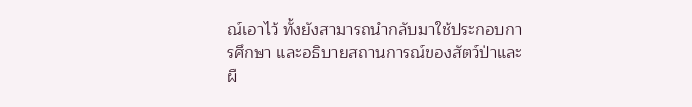ณ์เอาไว้ ทั้งยังสามารถนำกลับมาใช้ประกอบการศึกษา และอธิบายสถานการณ์ของสัตว์ป่าและผื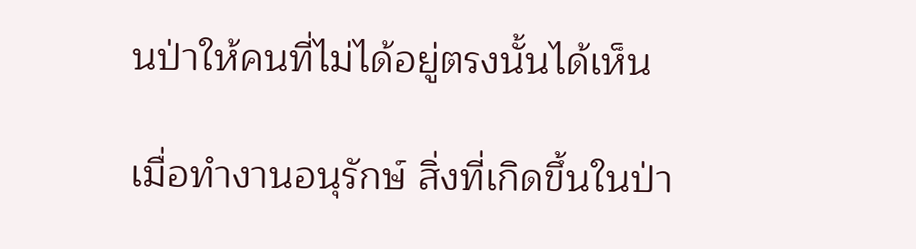นป่าให้คนที่ไม่ได้อยู่ตรงนั้นได้เห็น

เมื่อทำงานอนุรักษ์ สิ่งที่เกิดขึ้นในป่า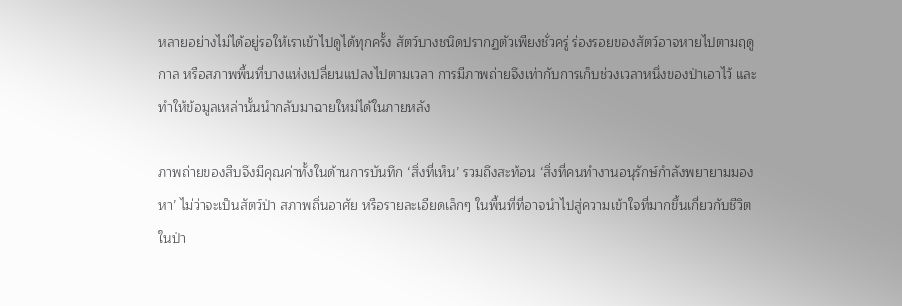หลายอย่างไม่ได้อยู่รอให้เราเข้าไปดูได้ทุกครั้ง สัตว์บางชนิดปรากฏตัวเพียงชั่วครู่ ร่องรอยของสัตว์อาจหายไปตามฤดูกาล หรือสภาพพื้นที่บางแห่งเปลี่ยนแปลงไปตามเวลา การมีภาพถ่ายจึงเท่ากับการเก็บช่วงเวลาหนึ่งของป่าเอาไว้ และทำให้ข้อมูลเหล่านั้นนำกลับมาฉายใหม่ได้ในภายหลัง

ภาพถ่ายของสืบจึงมีคุณค่าทั้งในด้านการบันทึก ‘สิ่งที่เห็น’ รวมถึงสะท้อน ‘สิ่งที่คนทำงานอนุรักษ์กำลังพยายามมองหา’ ไม่ว่าจะเป็นสัตว์ป่า สภาพถิ่นอาศัย หรือรายละเอียดเล็กๆ ในพื้นที่ที่อาจนำไปสู่ความเข้าใจที่มากขึ้นเกี่ยวกับชีวิตในป่า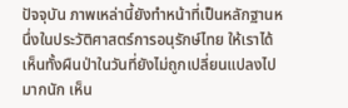ปัจจุบัน ภาพเหล่านี้ยังทำหน้าที่เป็นหลักฐานหนึ่งในประวัติศาสตร์การอนุรักษ์ไทย ให้เราได้เห็นทั้งผืนป่าในวันที่ยังไม่ถูกเปลี่ยนแปลงไปมากนัก เห็น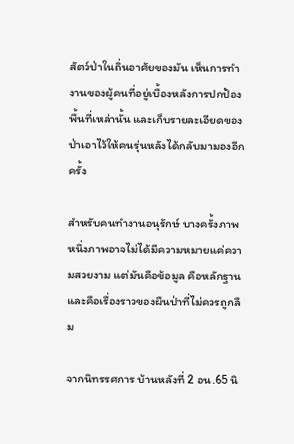สัตว์ป่าในถิ่นอาศัยของมัน เห็นการทำงานของผู้คนที่อยู่เบื้องหลังการปกป้องพื้นที่เหล่านั้น และเก็บรายละเอียดของป่าเอาไว้ให้คนรุ่นหลังได้กลับมามองอีกครั้ง

สำหรับคนทำงานอนุรักษ์ บางครั้งภาพหนึ่งภาพอาจไม่ได้มีความหมายแค่ความสวยงาม แต่มันคือข้อมูล คือหลักฐาน และคือเรื่องราวของผืนป่าที่ไม่ควรถูกลืม

จากนิทรรศการ บ้านหลังที่ 2 อน.65 นิ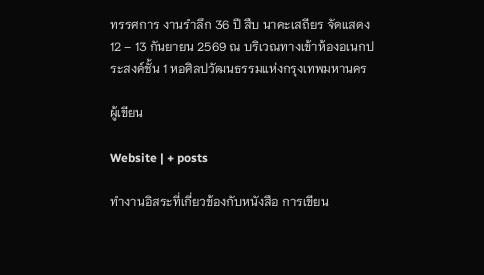ทรรศการ งานรำลึก 36 ปี สืบ นาคะเสถียร จัดแสดง 12 – 13 กันยายน 2569 ณ บริเวณทางเข้าห้องอเนกประสงค์ชั้น 1 หอศิลปวัฒนธรรมแห่งกรุงเทพมหานคร

ผู้เขียน

Website | + posts

ทำงานอิสระที่เกี่ยวข้องกับหนังสือ การเขียน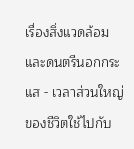เรื่องสิ่งแวดล้อมและดนตรีนอกกระแส - เวลาส่วนใหญ่ของชีวิตใช้ไปกับ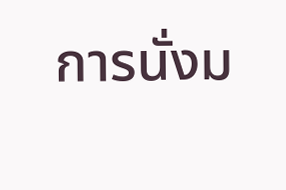การนั่งม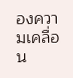องความเคลื่อน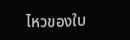ไหวของใบ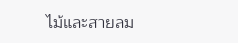ไม้และสายลม